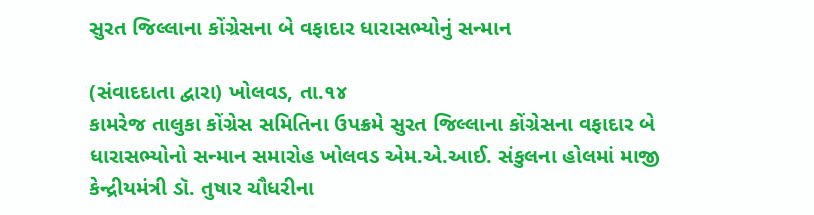સુરત જિલ્લાના કોંગ્રેસના બે વફાદાર ધારાસભ્યોનું સન્માન

(સંવાદદાતા દ્વારા) ખોલવડ, તા.૧૪
કામરેજ તાલુકા કોંગ્રેસ સમિતિના ઉપક્રમે સુરત જિલ્લાના કોંગ્રેસના વફાદાર બે ધારાસભ્યોનો સન્માન સમારોહ ખોલવડ એમ.એ.આઈ. સંકુલના હોલમાં માજી કેન્દ્રીયમંત્રી ડૉ. તુષાર ચૌધરીના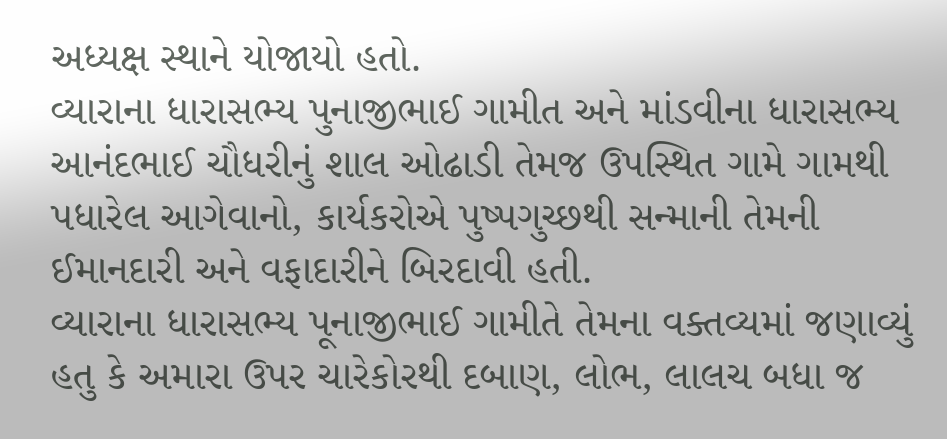અધ્યક્ષ સ્થાને યોજાયો હતો.
વ્યારાના ધારાસભ્ય પુનાજીભાઈ ગામીત અને માંડવીના ધારાસભ્ય આનંદભાઈ ચૌધરીનું શાલ ઓઢાડી તેમજ ઉપસ્થિત ગામે ગામથી પધારેલ આગેવાનો, કાર્યકરોએ પુષ્પગુચ્છથી સન્માની તેમની ઈમાનદારી અને વફાદારીને બિરદાવી હતી.
વ્યારાના ધારાસભ્ય પૂનાજીભાઈ ગામીતે તેમના વક્તવ્યમાં જણાવ્યું હતુ કે અમારા ઉપર ચારેકોરથી દબાણ, લોભ, લાલચ બધા જ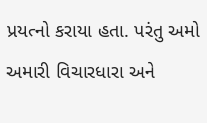પ્રયત્નો કરાયા હતા. પરંતુ અમો અમારી વિચારધારા અને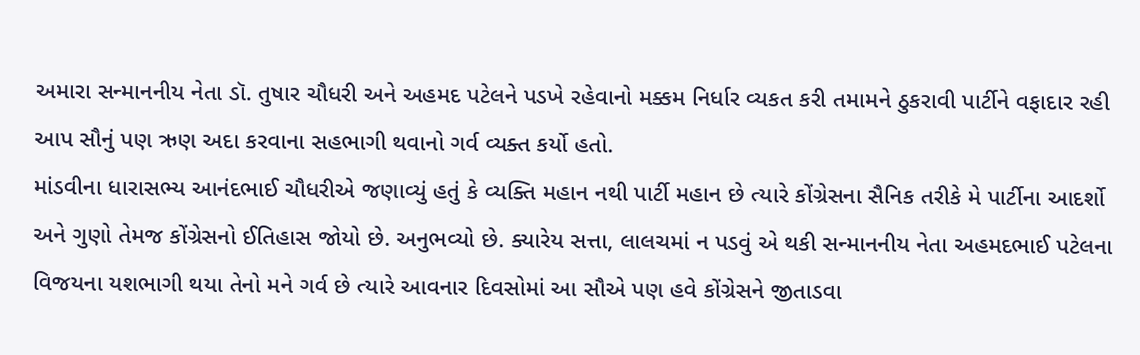અમારા સન્માનનીય નેતા ડૉ. તુષાર ચૌધરી અને અહમદ પટેલને પડખે રહેવાનો મક્કમ નિર્ધાર વ્યકત કરી તમામને ઠુકરાવી પાર્ટીને વફાદાર રહી આપ સૌનું પણ ઋણ અદા કરવાના સહભાગી થવાનો ગર્વ વ્યક્ત કર્યો હતો.
માંડવીના ધારાસભ્ય આનંદભાઈ ચૌધરીએ જણાવ્યું હતું કે વ્યક્તિ મહાન નથી પાર્ટી મહાન છે ત્યારે કોંગ્રેસના સૈનિક તરીકે મે પાર્ટીના આદર્શો અને ગુણો તેમજ કોંગ્રેસનો ઈતિહાસ જોયો છે. અનુભવ્યો છે. ક્યારેય સત્તા, લાલચમાં ન પડવું એ થકી સન્માનનીય નેતા અહમદભાઈ પટેલના વિજયના યશભાગી થયા તેનો મને ગર્વ છે ત્યારે આવનાર દિવસોમાં આ સૌએ પણ હવે કોંગ્રેસને જીતાડવા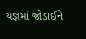યજ્ઞમાં જોડાઈને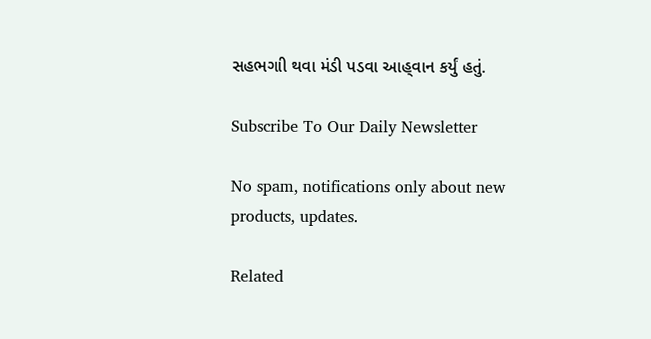સહભગાી થવા મંડી પડવા આહ્‌વાન કર્યું હતું.

Subscribe To Our Daily Newsletter

No spam, notifications only about new products, updates.

Related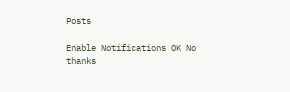Posts

Enable Notifications OK No thanks